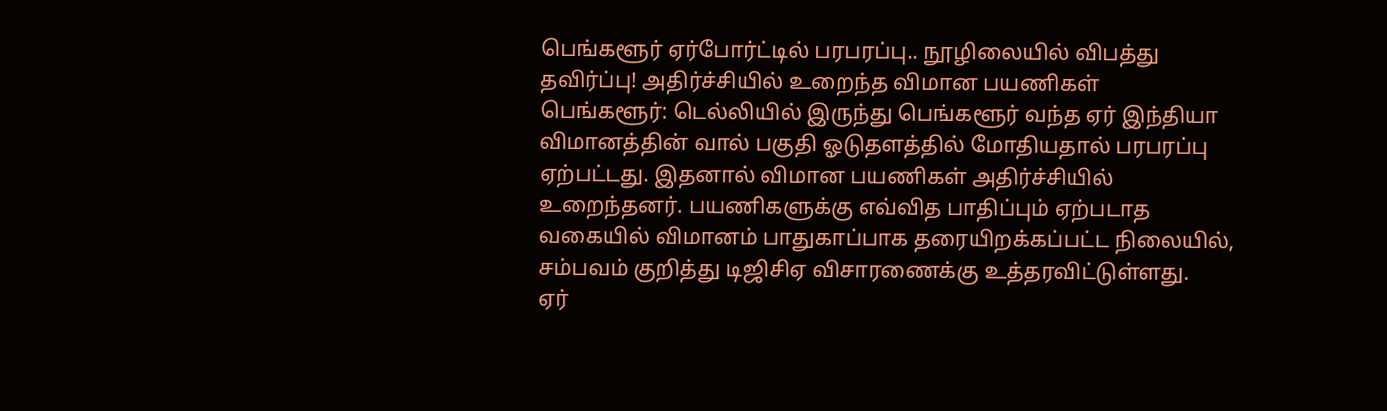பெங்களூர் ஏர்போர்ட்டில் பரபரப்பு.. நூழிலையில் விபத்து தவிர்ப்பு! அதிர்ச்சியில் உறைந்த விமான பயணிகள்
பெங்களூர்: டெல்லியில் இருந்து பெங்களூர் வந்த ஏர் இந்தியா விமானத்தின் வால் பகுதி ஓடுதளத்தில் மோதியதால் பரபரப்பு ஏற்பட்டது. இதனால் விமான பயணிகள் அதிர்ச்சியில் உறைந்தனர். பயணிகளுக்கு எவ்வித பாதிப்பும் ஏற்படாத வகையில் விமானம் பாதுகாப்பாக தரையிறக்கப்பட்ட நிலையில், சம்பவம் குறித்து டிஜிசிஏ விசாரணைக்கு உத்தரவிட்டுள்ளது.
ஏர்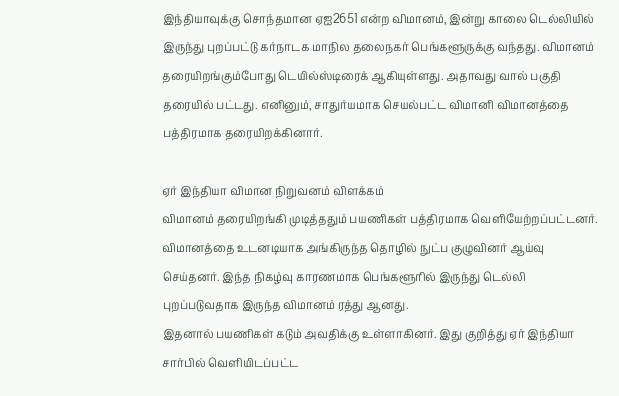இந்தியாவுக்கு சொந்தமான ஏஐ2651 என்ற விமானம், இன்று காலை டெல்லியில் இருந்து புறப்பட்டு கர்நாடக மாநில தலைநகர் பெங்களூருக்கு வந்தது. விமானம் தரையிறங்கும்போது டெயில்ஸ்டிரைக் ஆகியுள்ளது. அதாவது வால் பகுதி தரையில் பட்டது. எனினும், சாதுர்யமாக செயல்பட்ட விமானி விமானத்தை பத்திரமாக தரையிறக்கினார்.

ஏர் இந்தியா விமான நிறுவனம் விளக்கம்
விமானம் தரையிறங்கி முடித்ததும் பயணிகள் பத்திரமாக வெளியேற்றப்பட்டனர். விமானத்தை உடனடியாக அங்கிருந்த தொழில் நுட்ப குழுவினர் ஆய்வு செய்தனர். இந்த நிகழ்வு காரணமாக பெங்களூரில் இருந்து டெல்லி புறப்படுவதாக இருந்த விமானம் ரத்து ஆனது.
இதனால் பயணிகள் கடும் அவதிக்கு உள்ளாகினர். இது குறித்து ஏர் இந்தியா சார்பில் வெளியிடப்பட்ட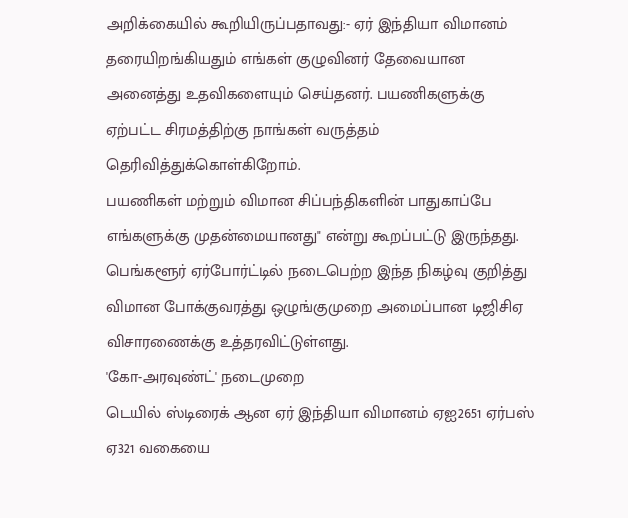அறிக்கையில் கூறியிருப்பதாவது:- ஏர் இந்தியா விமானம் தரையிறங்கியதும் எங்கள் குழுவினர் தேவையான அனைத்து உதவிகளையும் செய்தனர். பயணிகளுக்கு ஏற்பட்ட சிரமத்திற்கு நாங்கள் வருத்தம் தெரிவித்துக்கொள்கிறோம்.
பயணிகள் மற்றும் விமான சிப்பந்திகளின் பாதுகாப்பே எங்களுக்கு முதன்மையானது" என்று கூறப்பட்டு இருந்தது. பெங்களூர் ஏர்போர்ட்டில் நடைபெற்ற இந்த நிகழ்வு குறித்து விமான போக்குவரத்து ஒழுங்குமுறை அமைப்பான டிஜிசிஏ விசாரணைக்கு உத்தரவிட்டுள்ளது.
'கோ-அரவுண்ட்' நடைமுறை
டெயில் ஸ்டிரைக் ஆன ஏர் இந்தியா விமானம் ஏஐ2651 ஏர்பஸ் ஏ321 வகையை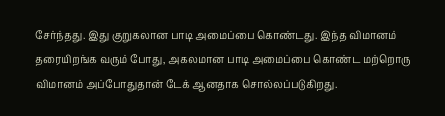சேர்ந்தது. இது குறுகலான பாடி அமைப்பை கொண்டது. இந்த விமானம் தரையிறங்க வரும் போது, அகலமான பாடி அமைப்பை கொண்ட மற்றொரு விமானம் அப்போதுதான் டேக் ஆனதாக சொல்லப்படுகிறது.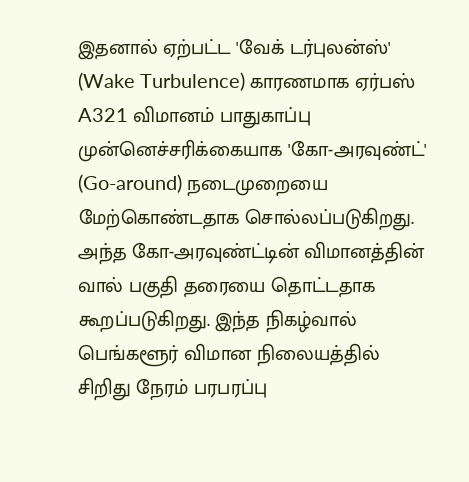இதனால் ஏற்பட்ட 'வேக் டர்புலன்ஸ்' (Wake Turbulence) காரணமாக ஏர்பஸ் A321 விமானம் பாதுகாப்பு முன்னெச்சரிக்கையாக 'கோ-அரவுண்ட்' (Go-around) நடைமுறையை மேற்கொண்டதாக சொல்லப்படுகிறது. அந்த கோ-அரவுண்ட்டின் விமானத்தின் வால் பகுதி தரையை தொட்டதாக கூறப்படுகிறது. இந்த நிகழ்வால் பெங்களூர் விமான நிலையத்தில் சிறிது நேரம் பரபரப்பு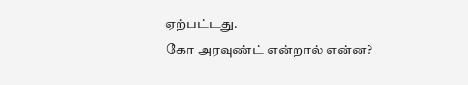ஏற்பட்டது.
கோ அரவுண்ட் என்றால் என்ன?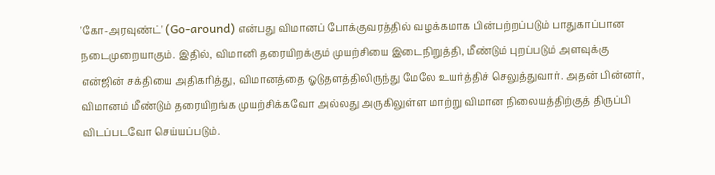'கோ-அரவுண்ட்' (Go-around) என்பது விமானப் போக்குவரத்தில் வழக்கமாக பின்பற்றப்படும் பாதுகாப்பான நடைமுறையாகும். இதில், விமானி தரையிறக்கும் முயற்சியை இடைநிறுத்தி, மீண்டும் புறப்படும் அளவுக்கு என்ஜின் சக்தியை அதிகரித்து, விமானத்தை ஓடுதளத்திலிருந்து மேலே உயர்த்திச் செலுத்துவார். அதன் பின்னர், விமானம் மீண்டும் தரையிறங்க முயற்சிக்கவோ அல்லது அருகிலுள்ள மாற்று விமான நிலையத்திற்குத் திருப்பி விடப்படவோ செய்யப்படும்.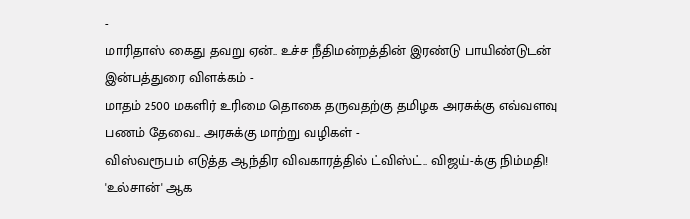-
மாரிதாஸ் கைது தவறு ஏன்.. உச்ச நீதிமன்றத்தின் இரண்டு பாயிண்டுடன் இன்பத்துரை விளக்கம் -
மாதம் 2500 மகளிர் உரிமை தொகை தருவதற்கு தமிழக அரசுக்கு எவ்வளவு பணம் தேவை.. அரசுக்கு மாற்று வழிகள் -
விஸ்வரூபம் எடுத்த ஆந்திர விவகாரத்தில் ட்விஸ்ட்.. விஜய்-க்கு நிம்மதி! 'உல்சான்' ஆக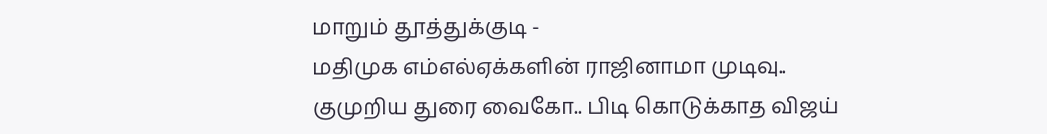மாறும் தூத்துக்குடி -
மதிமுக எம்எல்ஏக்களின் ராஜினாமா முடிவு.. குமுறிய துரை வைகோ.. பிடி கொடுக்காத விஜய்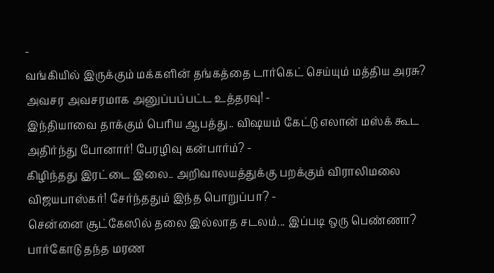-
வங்கியில் இருக்கும் மக்களின் தங்கத்தை டார்கெட் செய்யும் மத்திய அரசு? அவசர அவசரமாக அனுப்பப்பட்ட உத்தரவு! -
இந்தியாவை தாக்கும் பெரிய ஆபத்து.. விஷயம் கேட்டு எலான் மஸ்க் கூட அதிர்ந்து போனார்! பேரழிவு கன்பார்ம்? -
கிழிந்தது இரட்டை இலை.. அறிவாலயத்துக்கு பறக்கும் விராலிமலை விஜயபாஸ்கர்! சேர்ந்ததும் இந்த பொறுப்பா? -
சென்னை சூட்கேஸில் தலை இல்லாத சடலம்... இப்படி ஒரு பெண்ணா? பார்கோடு தந்த மரண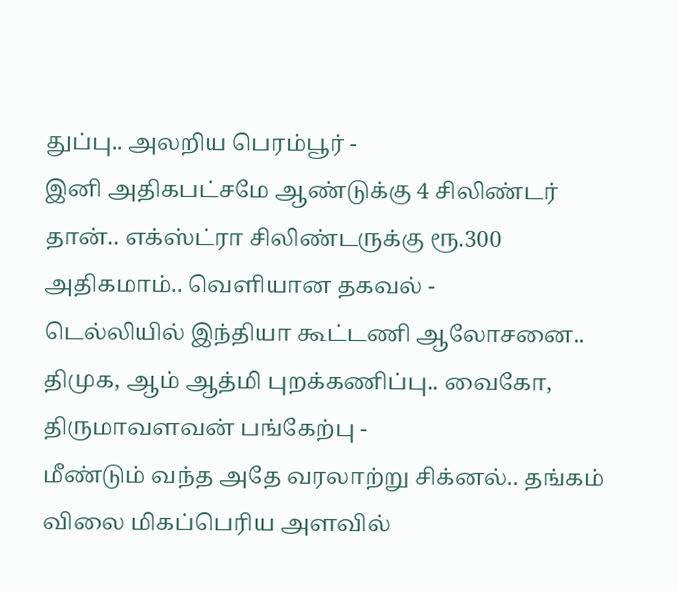துப்பு.. அலறிய பெரம்பூர் -
இனி அதிகபட்சமே ஆண்டுக்கு 4 சிலிண்டர் தான்.. எக்ஸ்ட்ரா சிலிண்டருக்கு ரூ.300 அதிகமாம்.. வெளியான தகவல் -
டெல்லியில் இந்தியா கூட்டணி ஆலோசனை.. திமுக, ஆம் ஆத்மி புறக்கணிப்பு.. வைகோ, திருமாவளவன் பங்கேற்பு -
மீண்டும் வந்த அதே வரலாற்று சிக்னல்.. தங்கம் விலை மிகப்பெரிய அளவில்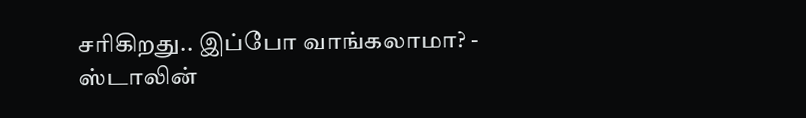சரிகிறது.. இப்போ வாங்கலாமா? -
ஸ்டாலின்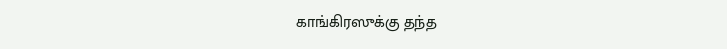காங்கிரஸுக்கு தந்த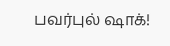பவர்புல் ஷாக்!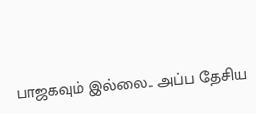பாஜகவும் இல்லை.. அப்ப தேசிய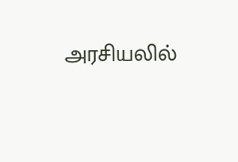அரசியலில்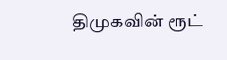திமுகவின் ரூட்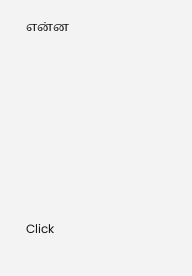என்ன












Click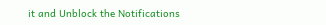it and Unblock the Notifications